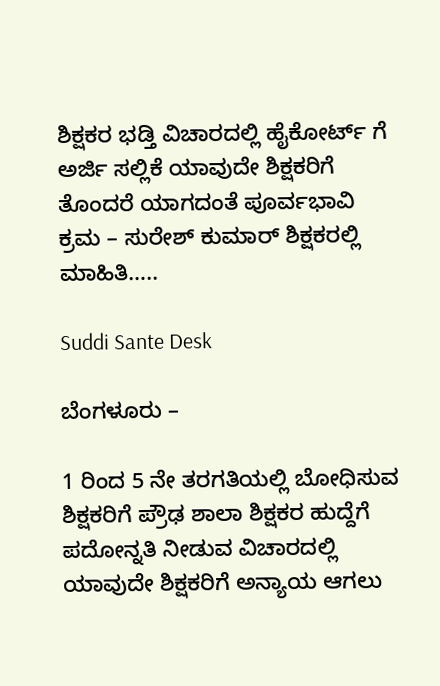ಶಿಕ್ಷಕರ ಭಡ್ತಿ ವಿಚಾರದಲ್ಲಿ ಹೈಕೋರ್ಟ್ ಗೆ ಅರ್ಜಿ ಸಲ್ಲಿಕೆ ಯಾವುದೇ ಶಿಕ್ಷಕರಿಗೆ ತೊಂದರೆ ಯಾಗದಂತೆ ಪೂರ್ವಭಾವಿ ಕ್ರಮ – ಸುರೇಶ್ ಕುಮಾರ್ ಶಿಕ್ಷಕರಲ್ಲಿ ಮಾಹಿತಿ…..

Suddi Sante Desk

ಬೆಂಗಳೂರು –

1 ರಿಂದ 5 ನೇ ತರಗತಿಯಲ್ಲಿ ಬೋಧಿಸುವ ಶಿಕ್ಷಕರಿಗೆ ಪ್ರೌಢ ಶಾಲಾ ಶಿಕ್ಷಕರ ಹುದ್ದೆಗೆ ಪದೋನ್ನತಿ ನೀಡುವ ವಿಚಾರದಲ್ಲಿ ಯಾವುದೇ ಶಿಕ್ಷಕರಿಗೆ ಅನ್ಯಾಯ ಆಗಲು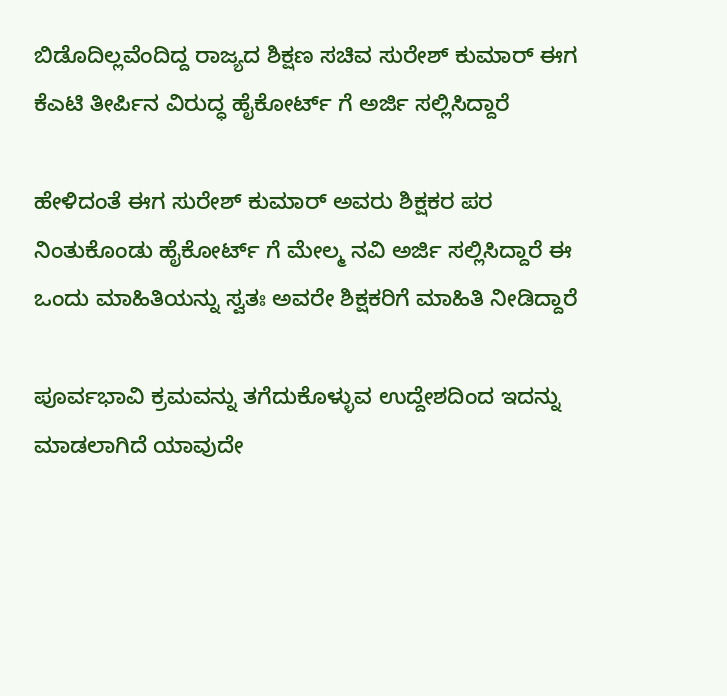ಬಿಡೊದಿಲ್ಲವೆಂದಿದ್ದ ರಾಜ್ಯದ ಶಿಕ್ಷಣ ಸಚಿವ ಸುರೇಶ್ ಕುಮಾರ್ ಈಗ ಕೆಎಟಿ ತೀರ್ಪಿನ ವಿರುದ್ಧ ಹೈಕೋರ್ಟ್ ಗೆ ಅರ್ಜಿ ಸಲ್ಲಿಸಿದ್ದಾರೆ

ಹೇಳಿದಂತೆ ಈಗ ಸುರೇಶ್ ಕುಮಾರ್ ಅವರು ಶಿಕ್ಷಕರ ಪರ ನಿಂತುಕೊಂಡು ಹೈಕೋರ್ಟ್ ಗೆ ಮೇಲ್ಮ ನವಿ ಅರ್ಜಿ ಸಲ್ಲಿಸಿದ್ದಾರೆ ಈ ಒಂದು ಮಾಹಿತಿಯನ್ನು ಸ್ವತಃ ಅವರೇ ಶಿಕ್ಷಕರಿಗೆ ಮಾಹಿತಿ ನೀಡಿದ್ದಾರೆ

ಪೂರ್ವಭಾವಿ ಕ್ರಮವನ್ನು ತಗೆದುಕೊಳ್ಳುವ ಉದ್ದೇಶದಿಂದ ಇದನ್ನು ಮಾಡಲಾಗಿದೆ ಯಾವುದೇ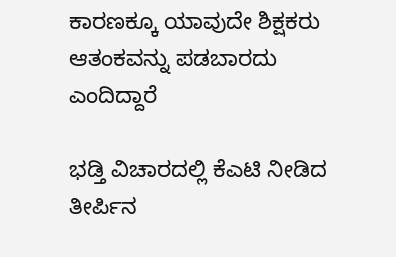ಕಾರಣಕ್ಕೂ ಯಾವುದೇ ಶಿಕ್ಷಕರು‌ ಆತಂಕವನ್ನು ಪಡಬಾರದು ಎಂದಿದ್ದಾರೆ

ಭಡ್ತಿ ವಿಚಾರದಲ್ಲಿ ಕೆಎಟಿ ನೀಡಿದ ತೀರ್ಪಿನ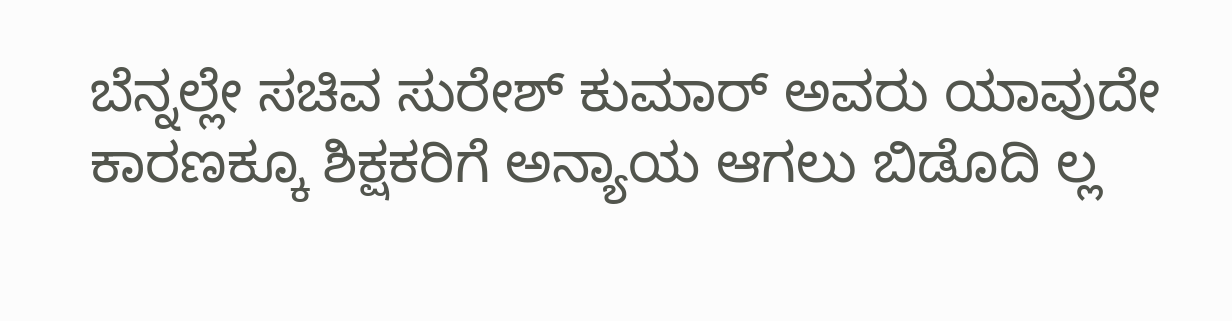ಬೆನ್ನಲ್ಲೇ ಸಚಿವ ಸುರೇಶ್ ಕುಮಾರ್ ಅವರು ಯಾವುದೇ ಕಾರಣಕ್ಕೂ ಶಿಕ್ಷಕರಿಗೆ ಅನ್ಯಾಯ ಆಗಲು ಬಿಡೊದಿ ಲ್ಲ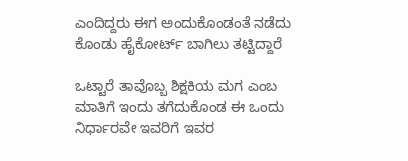ಎಂದಿದ್ದರು ಈಗ ಅಂದುಕೊಂಡಂತೆ ನಡೆದು ಕೊಂಡು ಹೈಕೋರ್ಟ್ ಬಾಗಿಲು ತಟ್ಟಿದ್ದಾರೆ

ಒಟ್ಟಾರೆ ತಾವೊಬ್ಬ ಶಿಕ್ಷಕಿಯ ಮಗ ಎಂಬ ಮಾತಿಗೆ ಇಂದು ತಗೆದುಕೊಂಡ ಈ ಒಂದು ನಿರ್ಧಾರವೇ ಇವರಿಗೆ ಇವರ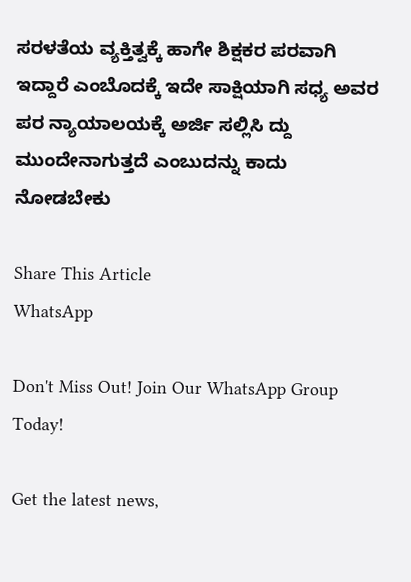ಸರಳತೆಯ ವ್ಯಕ್ತಿತ್ವಕ್ಕೆ ಹಾಗೇ ಶಿಕ್ಷಕರ ಪರವಾಗಿ ಇದ್ದಾರೆ ಎಂಬೊದಕ್ಕೆ ಇದೇ ಸಾಕ್ಷಿಯಾಗಿ ಸಧ್ಯ ಅವರ ಪರ ನ್ಯಾಯಾಲಯಕ್ಕೆ ಅರ್ಜಿ ಸಲ್ಲಿಸಿ ದ್ದು ಮುಂದೇನಾಗುತ್ತದೆ ಎಂಬುದನ್ನು ಕಾದು ನೋಡಬೇಕು

Share This Article
WhatsApp

Don't Miss Out! Join Our WhatsApp Group Today!

Get the latest news,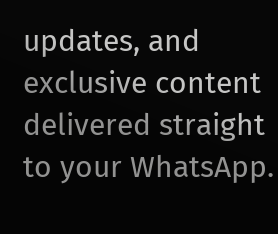updates, and exclusive content delivered straight to your WhatsApp.